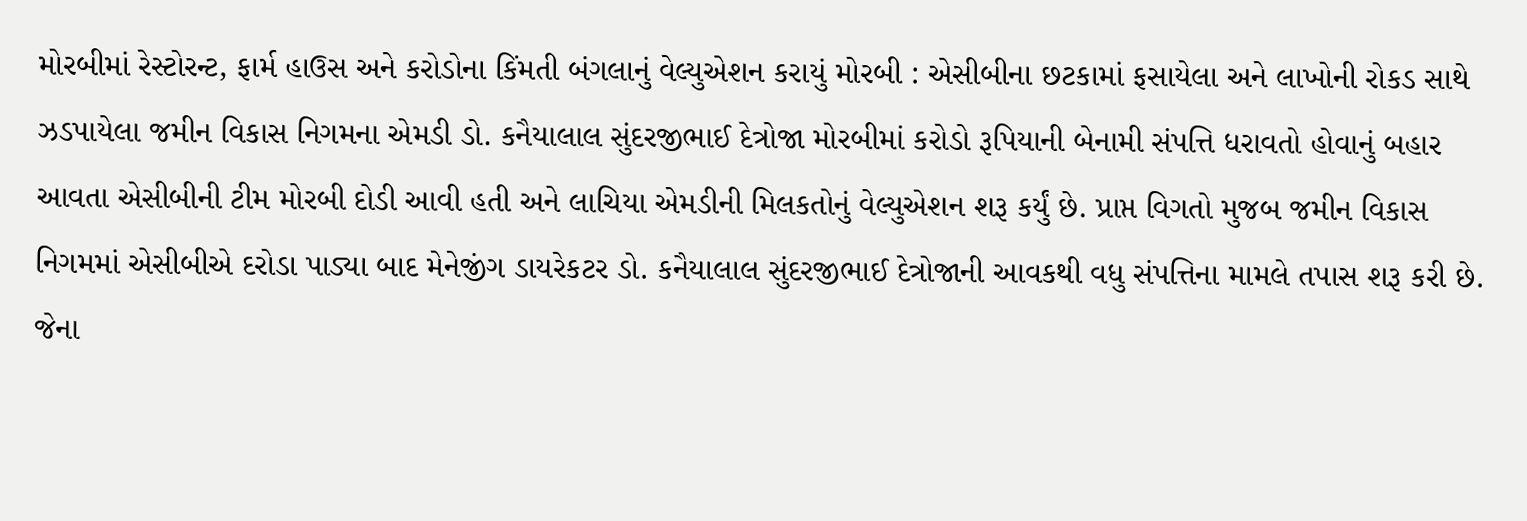મોરબીમાં રેસ્ટોરન્ટ, ફાર્મ હાઉસ અને કરોડોના કિંમતી બંગલાનું વેલ્યુએશન કરાયું મોરબી : એસીબીના છટકામાં ફસાયેલા અને લાખોની રોકડ સાથે ઝડપાયેલા જમીન વિકાસ નિગમના એમડી ડો. કનૈયાલાલ સુંદરજીભાઈ દેત્રોજા મોરબીમાં કરોડો રૂપિયાની બેનામી સંપત્તિ ધરાવતો હોવાનું બહાર આવતા એસીબીની ટીમ મોરબી દોડી આવી હતી અને લાચિયા એમડીની મિલકતોનું વેલ્યુએશન શરૂ કર્યું છે. પ્રાપ્ત વિગતો મુજબ જમીન વિકાસ નિગમમાં એસીબીએ દરોડા પાડ્યા બાદ મેનેજીંગ ડાયરેકટર ડો. કનૈયાલાલ સુંદરજીભાઈ દેત્રોજાની આવકથી વધુ સંપત્તિના મામલે તપાસ શરૂ કરી છે. જેના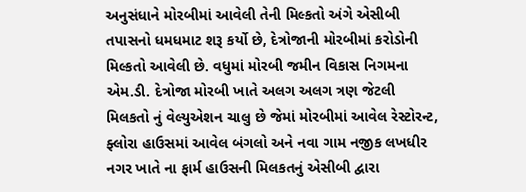અનુસંધાને મોરબીમાં આવેલી તેની મિલ્કતો અંગે એસીબી તપાસનો ધમધમાટ શરૂ કર્યો છે, દેત્રોજાની મોરબીમાં કરોડોની મિલ્કતો આવેલી છે. વધુમાં મોરબી જમીન વિકાસ નિગમના એમ.ડી. દેત્રોજા મોરબી ખાતે અલગ અલગ ત્રણ જેટલી મિલકતો નું વેલ્યુએશન ચાલુ છે જેમાં મોરબીમાં આવેલ રેસ્ટોરન્ટ, ફ્લોરા હાઉસમાં આવેલ બંગલો અને નવા ગામ નજીક લખધીર નગર ખાતે ના ફાર્મ હાઉસની મિલકતનું એસીબી દ્વારા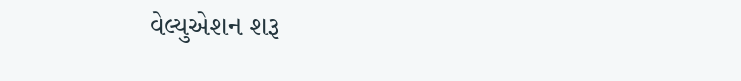વેલ્યુએશન શરૂ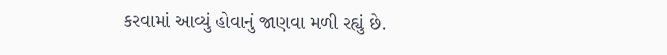કરવામાં આવ્યું હોવાનું જાણવા મળી રહ્યું છે.